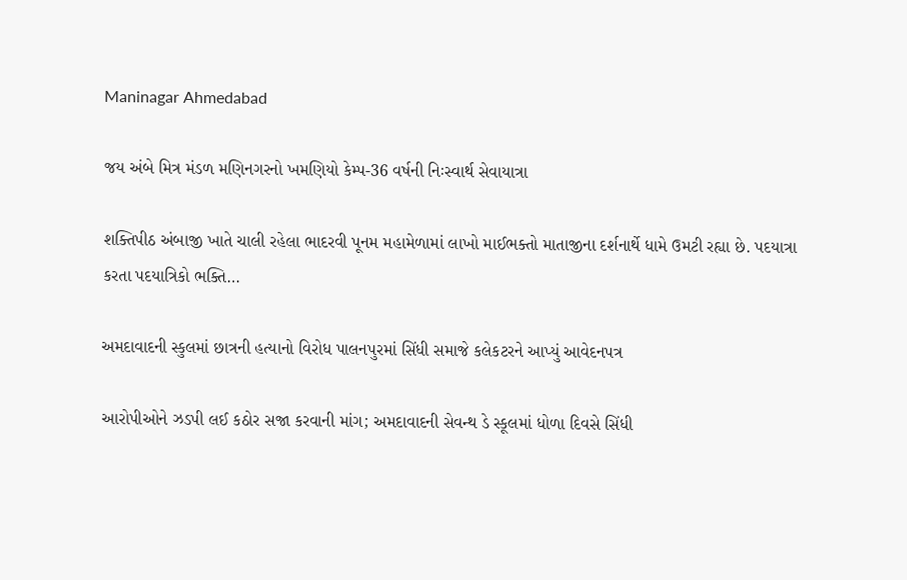Maninagar Ahmedabad

જય અંબે મિત્ર મંડળ મણિનગરનો ખમણિયો કેમ્પ-36 વર્ષની નિઃસ્વાર્થ સેવાયાત્રા

શક્તિપીઠ અંબાજી ખાતે ચાલી રહેલા ભાદરવી પૂનમ મહામેળામાં લાખો માઈભક્તો માતાજીના દર્શનાર્થે ધામે ઉમટી રહ્યા છે. પદયાત્રા કરતા પદયાત્રિકો ભક્તિ…

અમદાવાદની સ્કુલમાં છાત્રની હત્યાનો વિરોધ પાલનપુરમાં સિંધી સમાજે કલેકટરને આપ્યું આવેદનપત્ર

આરોપીઓને ઝડપી લઈ કઠોર સજા કરવાની માંગ; અમદાવાદની સેવન્થ ડે સ્કૂલમાં ધોળા દિવસે સિંધી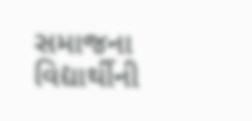સમાજના વિદ્યાર્થીની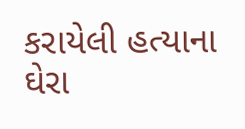કરાયેલી હત્યાના ઘેરા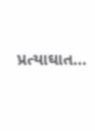પ્રત્યાઘાત…